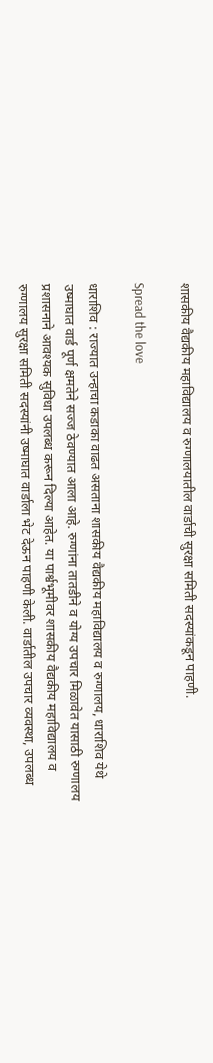शासकीय वैद्यकीय महाविद्यालय व रुग्णालयातील वार्डाची सुरक्षा समिती सदस्यांकडून पाहणी.

Spread the love

धाराशिव : राज्यात उन्हाचा कडाका वाढत असताना शासकीय वैद्यकीय महाविद्यालय व रुग्णालय, धाराशिव येथे उष्माघात वार्ड पूर्ण क्षमतेने सज्ज ठेवण्यात आला आहे. रुग्णांना तातडीने व योग्य उपचार मिळावेत यासाठी रुग्णालय प्रशासनाने आवश्यक सुविधा उपलब्ध करून दिल्या आहेत. या पार्श्वभूमीवर शासकीय वैद्यकीय महाविद्यालय व रुग्णालय सुरक्षा समिती सदस्यांनी उष्माघात वार्डाला भेट देऊन पाहणी केली. वार्डातील उपचार व्यवस्था, उपलब्ध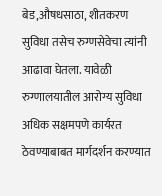बेड,औषधसाठा, शीतकरण सुविधा तसेच रुग्णसेवेचा त्यांनी आढावा घेतला. यावेळी रुग्णालयातील आरोग्य सुविधा अधिक सक्षमपणे कार्यरत ठेवण्याबाबत मार्गदर्शन करण्यात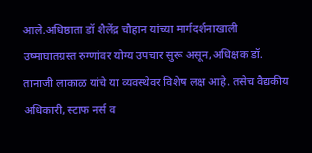आले.अधिष्ठाता डॉ शैलेंद्र चौहान यांच्या मार्गदर्शनाखाली उष्माघातग्रस्त रुग्णांवर योग्य उपचार सुरू असून,अधिक्षक डॉ. तानाजी लाकाळ यांचे या व्यवस्थेवर विशेष लक्ष आहे. तसेच वैद्यकीय अधिकारी, स्टाफ नर्स व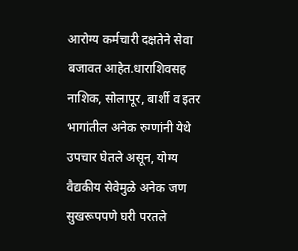आरोग्य कर्मचारी दक्षतेने सेवा बजावत आहेत.धाराशिवसह नाशिक, सोलापूर, बार्शी व इतर भागांतील अनेक रुग्णांनी येथे उपचार घेतले असून, योग्य वैद्यकीय सेवेमुळे अनेक जण सुखरूपपणे घरी परतले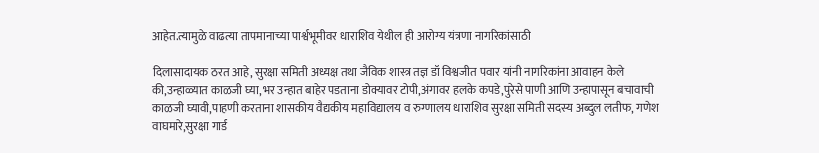आहेत.त्यामुळे वाढत्या तापमानाच्या पार्श्वभूमीवर धाराशिव येथील ही आरोग्य यंत्रणा नागरिकांसाठी

दिलासादायक ठरत आहे, सुरक्षा समिती अध्यक्ष तथा जैविक शास्त्र तज्ञ डॉ विश्वजीत पवार यांनी नागरिकांना आवाहन केले की,उन्हाळ्यात काळजी घ्या,भर उन्हात बाहेर पडताना डोक्यावर टोपी,अंगावर हलके कपडे,पुरेसे पाणी आणि उन्हापासून बचावाची काळजी घ्यावी,पाहणी करताना शासकीय वैद्यकीय महाविद्यालय व रुग्णालय धाराशिव सुरक्षा समिती सदस्य अब्दुल लतीफ, गणेश वाघमारे,सुरक्षा गार्ड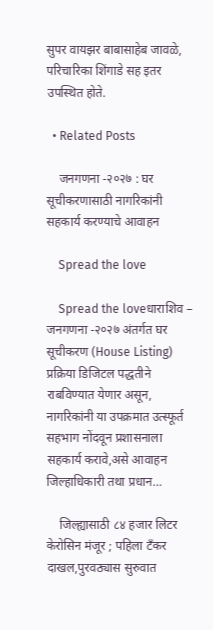सुपर वायझर बाबासाहेब जावळे, परिचारिका शिंगाडे सह इतर उपस्थित होते.

  • Related Posts

    जनगणना -२०२७ : घर सूचीकरणासाठी नागरिकांनी सहकार्य करण्याचे आवाहन

    Spread the love

    Spread the loveधाराशिव – जनगणना -२०२७ अंतर्गत घर सूचीकरण (House Listing) प्रक्रिया डिजिटल पद्धतीने राबविण्यात येणार असून, नागरिकांनी या उपक्रमात उत्स्फूर्त सहभाग नोंदवून प्रशासनाला सहकार्य करावे,असे आवाहन जिल्हाधिकारी तथा प्रधान…

    जिल्ह्यासाठी ८४ हजार लिटर केरोसिन मंजूर ; पहिला टँकर दाखल,पुरवठ्यास सुरुवात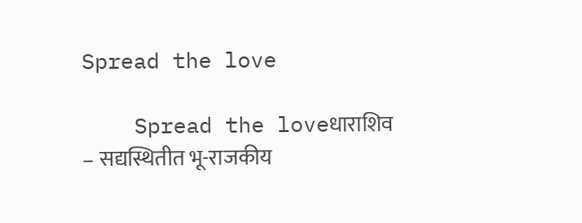Spread the love

    Spread the loveधाराशिव – सद्यस्थितीत भू-राजकीय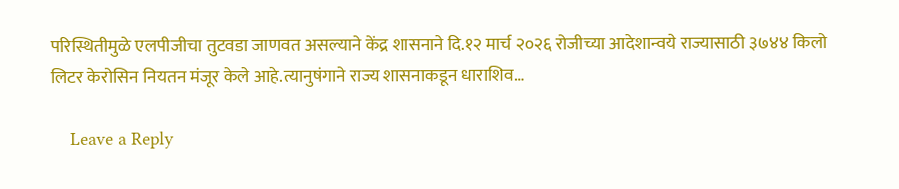परिस्थितीमुळे एलपीजीचा तुटवडा जाणवत असल्याने केंद्र शासनाने दि.१२ मार्च २०२६ रोजीच्या आदेशान्वये राज्यासाठी ३७४४ किलो लिटर केरोसिन नियतन मंजूर केले आहे.त्यानुषंगाने राज्य शासनाकडून धाराशिव…

    Leave a Reply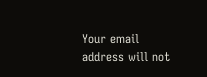Your email address will not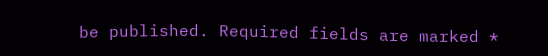be published. Required fields are marked *